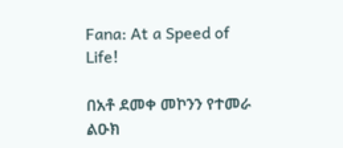Fana: At a Speed of Life!

በአቶ ደመቀ መኮንን የተመራ ልዑክ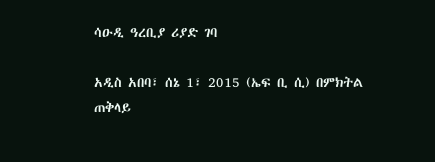ሳዑዲ ዓረቢያ ሪያድ ገባ

አዲስ አበባ፣ ሰኔ 1፣ 2015 (ኤፍ ቢ ሲ) በምክትል ጠቅላይ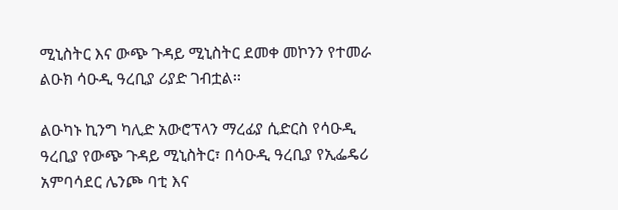ሚኒስትር እና ውጭ ጉዳይ ሚኒስትር ደመቀ መኮንን የተመራ ልዑክ ሳዑዲ ዓረቢያ ሪያድ ገብቷል፡፡

ልዑካኑ ኪንግ ካሊድ አውሮፕላን ማረፊያ ሲድርስ የሳዑዲ ዓረቢያ የውጭ ጉዳይ ሚኒስትር፣ በሳዑዲ ዓረቢያ የኢፌዴሪ አምባሳደር ሌንጮ ባቲ እና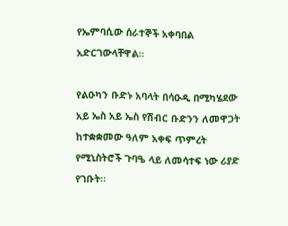የኤምባሲው ሰራተኞች አቀባበል አድርገውላቸዋል።

የልዑካን ቡድኑ አባላት በሳዑዲ በሚካሄደው አይ ኤስ አይ ኤስ የሽብር ቡድንን ለመዋጋት ከተቋቋመው ዓለም አቀፍ ጥምረት የሚኒስትሮች ጉባዔ ላይ ለመሳተፍ ነው ሪያድ የገቡት፡፡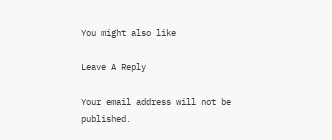You might also like

Leave A Reply

Your email address will not be published.